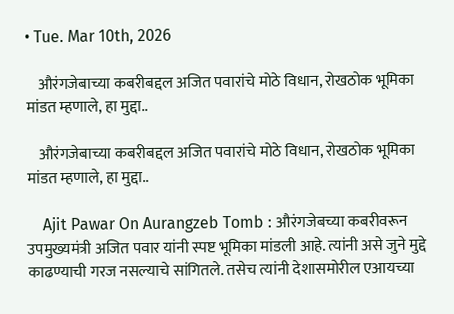• Tue. Mar 10th, 2026

    औरंगजेबाच्या कबरीबद्दल अजित पवारांचे मोठे विधान, रोखठोक भूमिका मांडत म्हणाले, हा मुद्दा..

    औरंगजेबाच्या कबरीबद्दल अजित पवारांचे मोठे विधान, रोखठोक भूमिका मांडत म्हणाले, हा मुद्दा..

    Ajit Pawar On Aurangzeb Tomb : औरंगजेबच्या कबरीवरून उपमुख्यमंत्री अजित पवार यांनी स्पष्ट भूमिका मांडली आहे. त्यांनी असे जुने मुद्दे काढण्याची गरज नसल्याचे सांगितले. तसेच त्यांनी देशासमोरील एआयच्या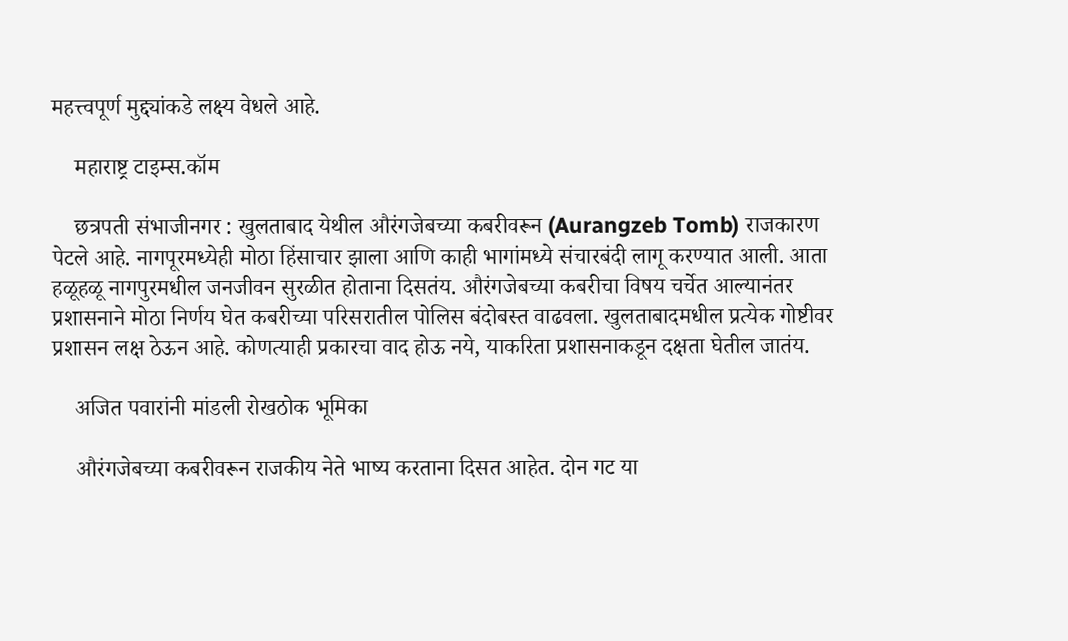महत्त्वपूर्ण मुद्द्यांकडे लक्ष्य वेधले आहे.

    महाराष्ट्र टाइम्स.कॉम

    छत्रपती संभाजीनगर : खुलताबाद येथील औरंगजेबच्या कबरीवरून (Aurangzeb Tomb) राजकारण पेटले आहे. नागपूरमध्येही मोठा हिंसाचार झाला आणि काही भागांमध्ये संचारबंदी लागू करण्यात आली. आता हळूहळू नागपुरमधील जनजीवन सुरळीत होताना दिसतंय. औरंगजेबच्या कबरीचा विषय चर्चेत आल्यानंतर प्रशासनाने मोठा निर्णय घेत कबरीच्या परिसरातील पोलिस बंदोबस्त वाढवला. खुलताबादमधील प्रत्येक गोष्टीवर प्रशासन लक्ष ठेऊन आहे. कोणत्याही प्रकारचा वाद होऊ नये, याकरिता प्रशासनाकडून दक्षता घेतील जातंय.

    अजित पवारांनी मांडली रोखठोक भूमिका

    औरंगजेबच्या कबरीवरून राजकीय नेते भाष्य करताना दिसत आहेत. दोन गट या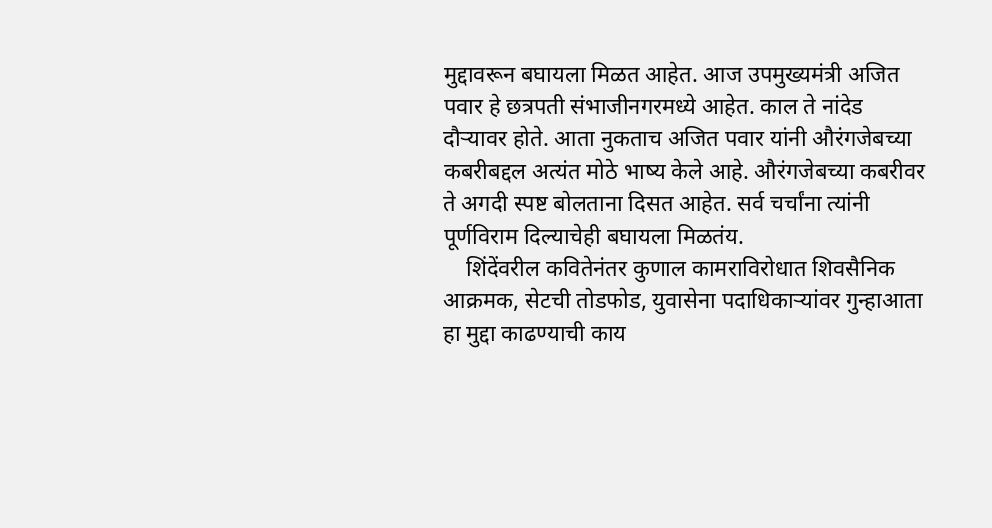मुद्दावरून बघायला मिळत आहेत. आज उपमुख्यमंत्री अजित पवार हे छत्रपती संभाजीनगरमध्ये आहेत. काल ते नांदेड दौऱ्यावर होते. आता नुकताच अजित पवार यांनी औरंगजेबच्या कबरीबद्दल अत्यंत मोठे भाष्य केले आहे. औरंगजेबच्या कबरीवर ते अगदी स्पष्ट बोलताना दिसत आहेत. सर्व चर्चांना त्यांनी पूर्णविराम दिल्याचेही बघायला मिळतंय.
    शिंदेंवरील कवितेनंतर कुणाल कामराविरोधात शिवसैनिक आक्रमक, सेटची तोडफोड, युवासेना पदाधिकाऱ्यांवर गुन्हाआता हा मुद्दा काढण्याची काय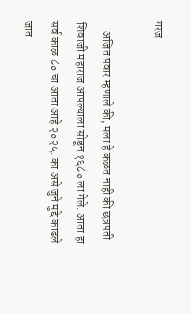गरज

    अजित पवार म्हणाले की, मला हे कळत नाही की छत्रपती शिवाजी महाराज आपल्याला सोडून १६८० ला गेले. आता हा सर्व काळ ८० चा आता आहे २०२५. का असे जुने मुद्दे काढले जात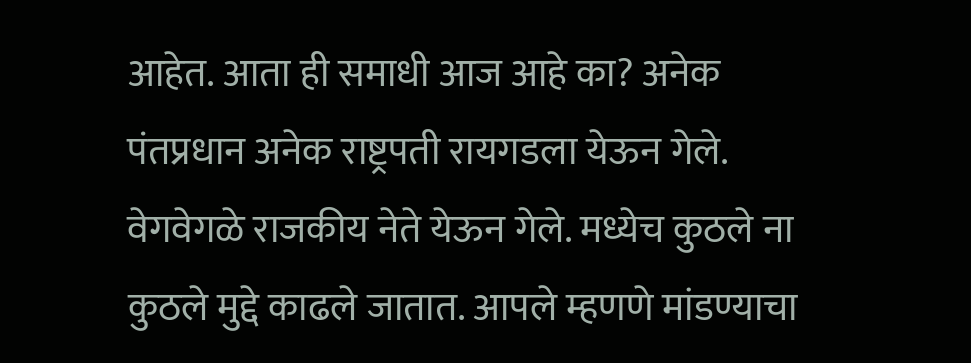आहेत. आता ही समाधी आज आहे का? अनेक पंतप्रधान अनेक राष्ट्रपती रायगडला येऊन गेले. वेगवेगळे राजकीय नेते येऊन गेले. मध्येच कुठले ना कुठले मुद्दे काढले जातात. आपले म्हणणे मांडण्याचा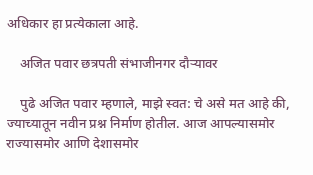अधिकार हा प्रत्येकाला आहे.

    अजित पवार छत्रपती संभाजीनगर दौऱ्यावर

    पुढे अजित पवार म्हणाले, माझे स्वत: चे असे मत आहे की, ज्याच्यातून नवीन प्रश्न निर्माण होतील. आज आपल्यासमोर राज्यासमोर आणि देशासमोर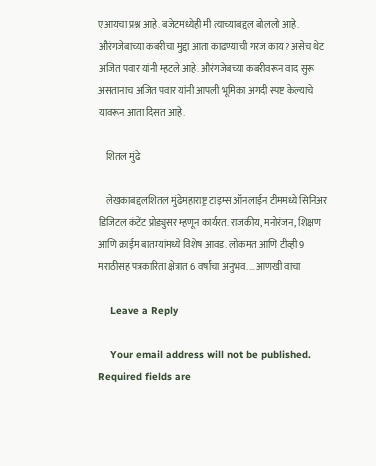एआयचा प्रश्न आहे. बजेटमध्येही मी त्याच्याबद्दल बोललो आहे. औरंगजेबाच्या कबरीचा मुद्दा आता काढण्याची गरज काय? असेच थेट अजित पवार यांनी म्हटले आहे. औरंगजेबच्या कबरीवरून वाद सुरू असतानाच अजित पवार यांनी आपली भूमिका अगदी स्पष्ट केल्याचे यावरून आता दिसत आहे.

    शितल मुंढे

    लेखकाबद्दलशितल मुंढेमहाराष्ट्र टाइम्स ऑनलाईन टीममध्ये सिनिअर डिजिटल कंटेंट प्रोड्युसर म्हणून कार्यरत. राजकीय, मनोरंजन, शिक्षण आणि क्राईम बातम्यांमध्ये विशेष आवड. लोकमत आणि टीव्ही 9 मराठीसह पत्रकारिता क्षेत्रात 6 वर्षांचा अनुभव.… आणखी वाचा

    Leave a Reply

    Your email address will not be published. Required fields are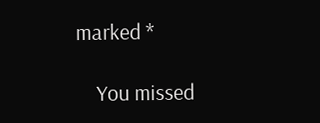marked *

    You missed